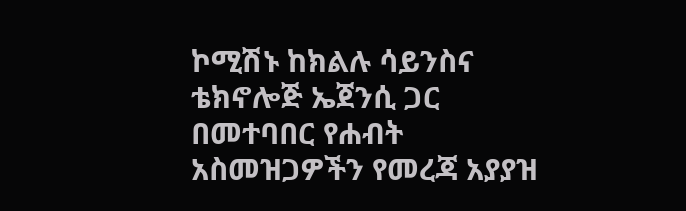ኮሚሽኑ ከክልሉ ሳይንስና ቴክኖሎጅ ኤጀንሲ ጋር በመተባበር የሐብት አስመዝጋዎችን የመረጃ አያያዝ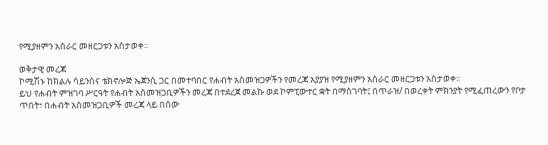የሚያዘምን አሰራር መዘርጋቱን አስታወቀ፡፡

ወቅታዊ መረጃ
ኮሚሽኑ ከክልሉ ሳይንስና ቴክኖሎጅ ኤጀንሲ ጋር በመተባበር የሐብት አስመዝጋዎችን የመረጃ አያያዝ የሚያዘምን አሰራር መዘርጋቱን አስታወቀ፡፡
ይህ የሐብት ምዝገባ ሥርዓት የሐብት አስመዝጋቢዎችን መረጃ በተደረጀ መልኩ ወደ ኮምፒውተር ቋት በማስገባት፤ በጥራዝ/ በወረቀት ምክንያት የሚፈጠረውን የቦታ ጥበት፣ በሐብት አስመዝጋቢዎች መረጃ ላይ በሰው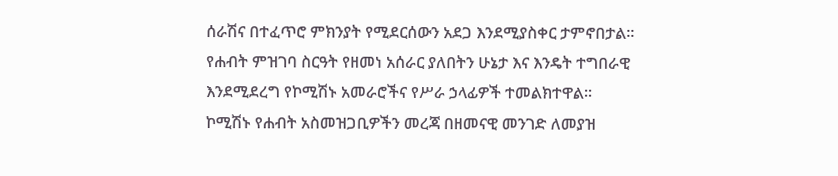ሰራሽና በተፈጥሮ ምክንያት የሚደርሰውን አደጋ እንደሚያስቀር ታምኖበታል፡፡
የሐብት ምዝገባ ስርዓት የዘመነ አሰራር ያለበትን ሁኔታ እና እንዴት ተግበራዊ እንደሚደረግ የኮሚሽኑ አመራሮችና የሥራ ኃላፊዎች ተመልክተዋል፡፡
ኮሚሽኑ የሐብት አስመዝጋቢዎችን መረጃ በዘመናዊ መንገድ ለመያዝ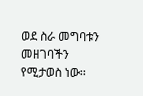ወደ ስራ መግባቱን መዘገባችን የሚታወስ ነው፡፡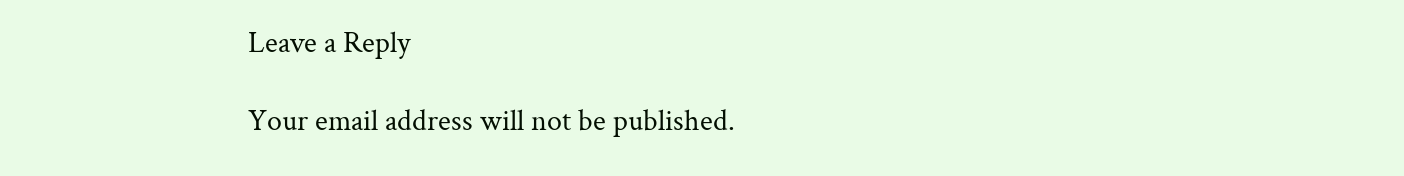Leave a Reply

Your email address will not be published.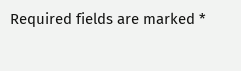Required fields are marked *